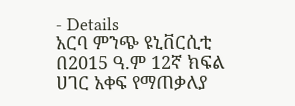- Details
አርባ ምንጭ ዩኒቨርሲቲ በ2015 ዓ.ም 12ኛ ክፍል ሀገር አቀፍ የማጠቃለያ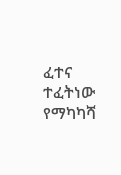ፈተና ተፈትነው የማካካሻ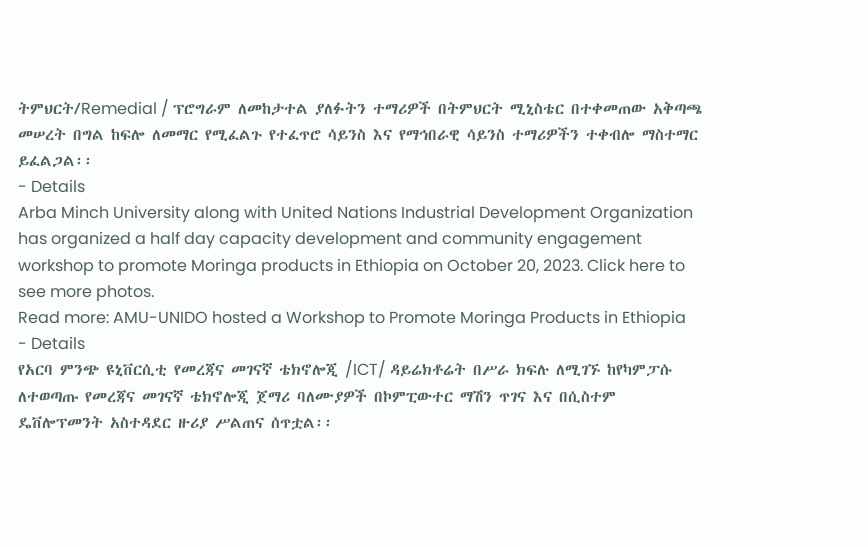ትምህርት/Remedial / ፕሮግራም ለመከታተል ያለፉትን ተማሪዎች በትምህርት ሚኒስቴር በተቀመጠው አቅጣጫ መሠረት በግል ከፍሎ ለመማር የሚፈልጉ የተፈጥሮ ሳይንስ እና የማኅበራዊ ሳይንስ ተማሪዎችን ተቀብሎ ማስተማር ይፈልጋል፡፡
- Details
Arba Minch University along with United Nations Industrial Development Organization has organized a half day capacity development and community engagement workshop to promote Moringa products in Ethiopia on October 20, 2023. Click here to see more photos.
Read more: AMU-UNIDO hosted a Workshop to Promote Moringa Products in Ethiopia
- Details
የአርባ ምንጭ ዩኒቨርሲቲ የመረጃና መገናኛ ቴክኖሎጂ /ICT/ ዳይሬክቶሬት በሥራ ክፍሉ ለሚገኙ ከየካምፓሱ ለተወጣጡ የመረጃና መገናኛ ቴክኖሎጂ ጀማሪ ባለሙያዎች በኮምፒውተር ማሽን ጥገና እና በሲስተም ዴቨሎፕመንት አስተዳደር ዙሪያ ሥልጠና ሰጥቷል፡፡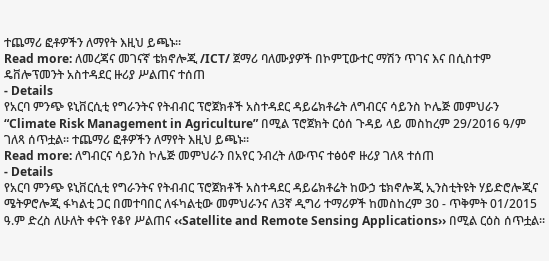ተጨማሪ ፎቶዎችን ለማየት እዚህ ይጫኑ፡፡
Read more: ለመረጃና መገናኛ ቴክኖሎጂ /ICT/ ጀማሪ ባለሙያዎች በኮምፒውተር ማሽን ጥገና እና በሲስተም ዴቨሎፕመንት አስተዳደር ዙሪያ ሥልጠና ተሰጠ
- Details
የአርባ ምንጭ ዩኒቨርሲቲ የግራንትና የትብብር ፕሮጀክቶች አስተዳደር ዳይሬክቶሬት ለግብርና ሳይንስ ኮሌጅ መምህራን “Climate Risk Management in Agriculture” በሚል ፕሮጀክት ርዕሰ ጉዳይ ላይ መስከረም 29/2016 ዓ/ም ገለጻ ሰጥቷል፡፡ ተጨማሪ ፎቶዎችን ለማየት እዚህ ይጫኑ፡፡
Read more: ለግብርና ሳይንስ ኮሌጅ መምህራን በአየር ንብረት ለውጥና ተፅዕኖ ዙሪያ ገለጻ ተሰጠ
- Details
የአርባ ምንጭ ዩኒቨርሲቲ የግራንትና የትብብር ፕሮጀክቶች አስተዳደር ዳይሬክቶሬት ከውኃ ቴክኖሎጂ ኢንስቲትዩት ሃይድሮሎጂና ሜትዎሮሎጂ ፋካልቲ ጋር በመተባበር ለፋካልቲው መምህራንና ለ3ኛ ዲግሪ ተማሪዎች ከመስከረም 30 - ጥቅምት 01/2015 ዓ.ም ድረስ ለሁለት ቀናት የቆየ ሥልጠና ‹‹Satellite and Remote Sensing Applications›› በሚል ርዕስ ሰጥቷል፡፡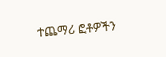ተጨማሪ ፎቶዎችን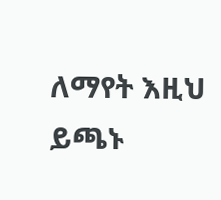ለማየት እዚህ ይጫኑ